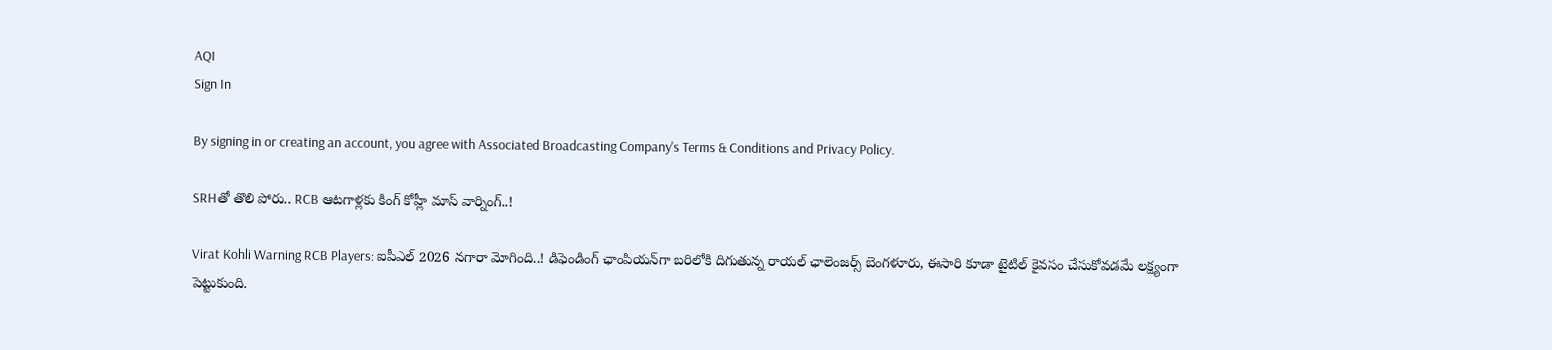AQI
Sign In

By signing in or creating an account, you agree with Associated Broadcasting Company's Terms & Conditions and Privacy Policy.

SRHతో తొలి పోరు.. RCB ఆటగాళ్లకు కింగ్ కోహ్లీ మాస్ వార్నింగ్..!

Virat Kohli Warning RCB Players: ఐపీఎల్ 2026 నగారా మోగింది..! డిఫెండింగ్ ఛాంపియన్‌గా బరిలోకి దిగుతున్న రాయల్ ఛాలెంజర్స్ బెంగళూరు, ఈసారి కూడా టైటిల్ కైవసం చేసుకోవడమే లక్ష్యంగా పెట్టుకుంది.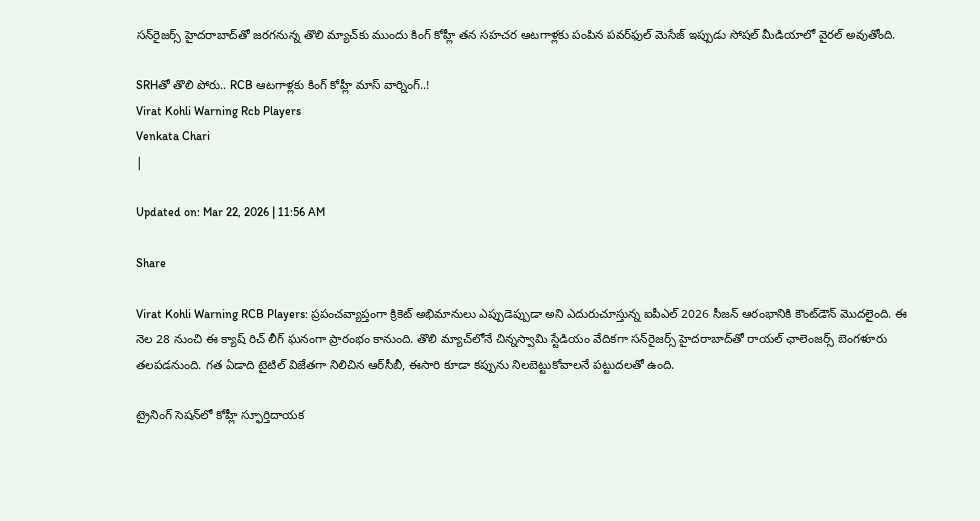సన్‌రైజర్స్‌ హైదరాబాద్‌తో జరగనున్న తొలి మ్యాచ్‌కు ముందు కింగ్ కోహ్లీ తన సహచర ఆటగాళ్లకు పంపిన పవర్‌ఫుల్ మెసేజ్ ఇప్పుడు సోషల్ మీడియాలో వైరల్ అవుతోంది.

SRHతో తొలి పోరు.. RCB ఆటగాళ్లకు కింగ్ కోహ్లీ మాస్ వార్నింగ్..!
Virat Kohli Warning Rcb Players
Venkata Chari
|

Updated on: Mar 22, 2026 | 11:56 AM

Share

Virat Kohli Warning RCB Players: ప్రపంచవ్యాప్తంగా క్రికెట్ అభిమానులు ఎప్పుడెప్పుడా అని ఎదురుచూస్తున్న ఐపీఎల్ 2026 సీజన్ ఆరంభానికి కౌంట్‌డౌన్ మొదలైంది. ఈ నెల 28 నుంచి ఈ క్యాష్ రిచ్ లీగ్ ఘనంగా ప్రారంభం కానుంది. తొలి మ్యాచ్‌లోనే చిన్నస్వామి స్టేడియం వేదికగా సన్‌రైజర్స్ హైదరాబాద్‌తో రాయల్ ఛాలెంజర్స్ బెంగళూరు తలపడనుంది. గత ఏడాది టైటిల్ విజేతగా నిలిచిన ఆర్‌సీబీ, ఈసారి కూడా కప్పును నిలబెట్టుకోవాలనే పట్టుదలతో ఉంది.

ట్రైనింగ్ సెషన్‌లో కోహ్లీ స్ఫూర్తిదాయక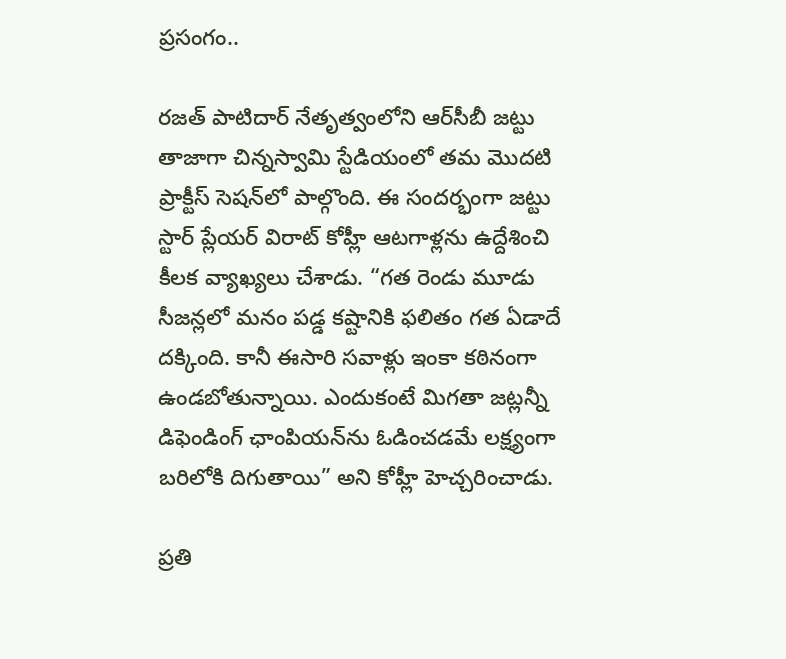ప్రసంగం..

రజత్ పాటిదార్ నేతృత్వంలోని ఆర్‌సీబీ జట్టు తాజాగా చిన్నస్వామి స్టేడియంలో తమ మొదటి ప్రాక్టీస్ సెషన్‌లో పాల్గొంది. ఈ సందర్భంగా జట్టు స్టార్ ప్లేయర్ విరాట్ కోహ్లీ ఆటగాళ్లను ఉద్దేశించి కీలక వ్యాఖ్యలు చేశాడు. “గత రెండు మూడు సీజన్లలో మనం పడ్డ కష్టానికి ఫలితం గత ఏడాదే దక్కింది. కానీ ఈసారి సవాళ్లు ఇంకా కఠినంగా ఉండబోతున్నాయి. ఎందుకంటే మిగతా జట్లన్నీ డిఫెండింగ్ ఛాంపియన్‌ను ఓడించడమే లక్ష్యంగా బరిలోకి దిగుతాయి” అని కోహ్లీ హెచ్చరించాడు.

ప్రతి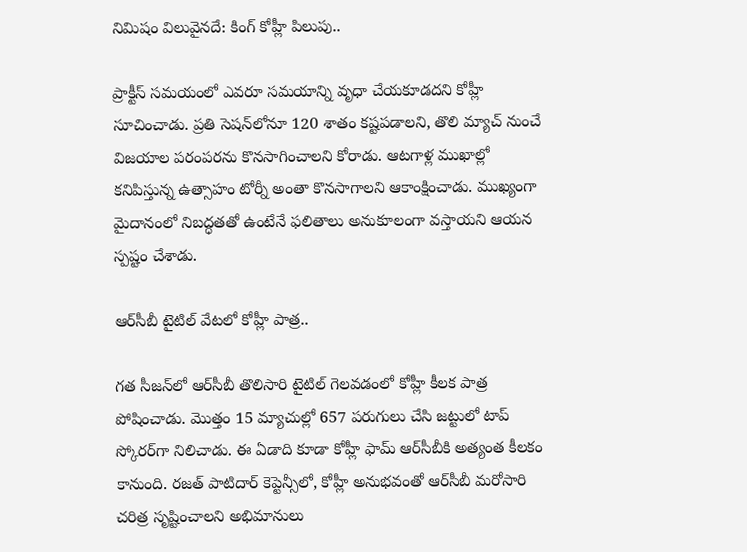నిమిషం విలువైనదే: కింగ్ కోహ్లీ పిలుపు..

ప్రాక్టీస్ సమయంలో ఎవరూ సమయాన్ని వృధా చేయకూడదని కోహ్లీ సూచించాడు. ప్రతి సెషన్‌లోనూ 120 శాతం కష్టపడాలని, తొలి మ్యాచ్ నుంచే విజయాల పరంపరను కొనసాగించాలని కోరాడు. ఆటగాళ్ల ముఖాల్లో కనిపిస్తున్న ఉత్సాహం టోర్నీ అంతా కొనసాగాలని ఆకాంక్షించాడు. ముఖ్యంగా మైదానంలో నిబద్ధతతో ఉంటేనే ఫలితాలు అనుకూలంగా వస్తాయని ఆయన స్పష్టం చేశాడు.

ఆర్‌సీబీ టైటిల్ వేటలో కోహ్లీ పాత్ర..

గత సీజన్‌లో ఆర్‌సీబీ తొలిసారి టైటిల్ గెలవడంలో కోహ్లీ కీలక పాత్ర పోషించాడు. మొత్తం 15 మ్యాచుల్లో 657 పరుగులు చేసి జట్టులో టాప్ స్కోరర్‌గా నిలిచాడు. ఈ ఏడాది కూడా కోహ్లీ ఫామ్ ఆర్‌సీబీకి అత్యంత కీలకం కానుంది. రజత్ పాటిదార్ కెప్టెన్సీలో, కోహ్లీ అనుభవంతో ఆర్‌సీబీ మరోసారి చరిత్ర సృష్టించాలని అభిమానులు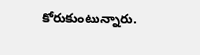కోరుకుంటున్నారు.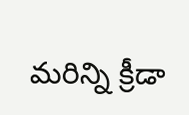మరిన్ని క్రీడా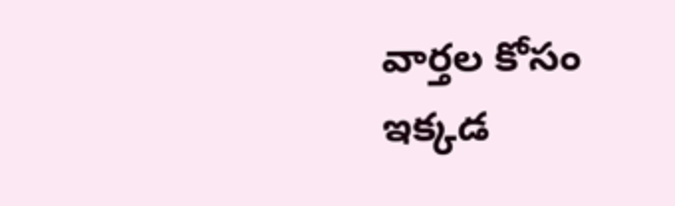వార్తల కోసం ఇక్కడ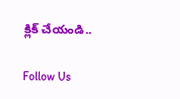క్లిక్ చేయండి..

Follow Us